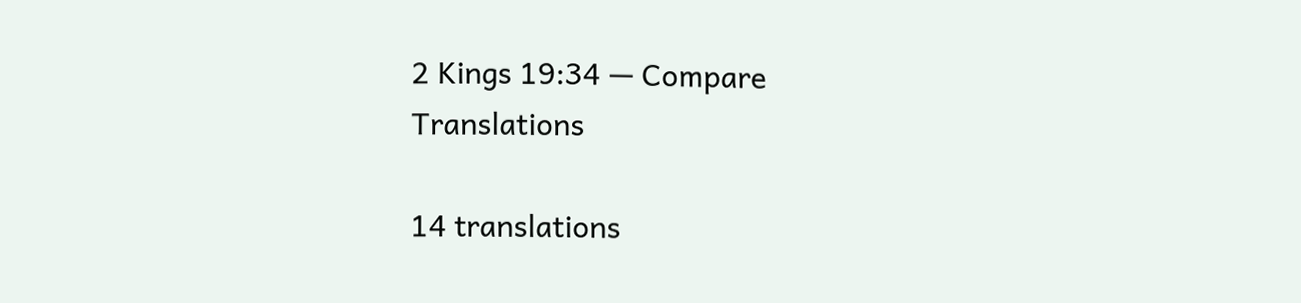2 Kings 19:34 — Compare Translations

14 translations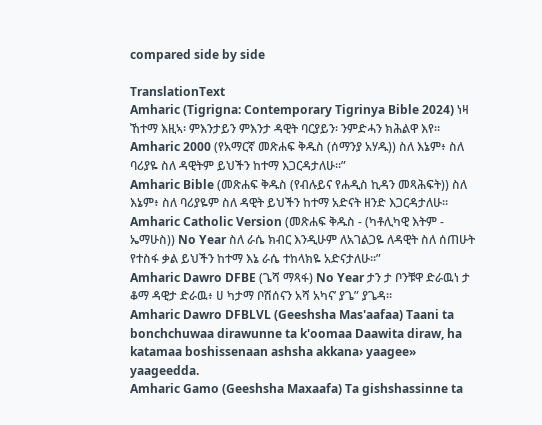compared side by side

TranslationText
Amharic (Tigrigna: Contemporary Tigrinya Bible 2024) ነዛ ኸተማ እዚኣ፡ ምእንታይን ምእንታ ዳዊት ባርያይን፡ ንምድሓን ክሕልዋ እየ።
Amharic 2000 (የአማርኛ መጽሐፍ ቅዱስ (ሰማንያ አሃዱ)) ስለ እኔም፥ ስለ ባሪያዬ ስለ ዳዊትም ይህችን ከተማ እጋርዳታለሁ።”
Amharic Bible (መጽሐፍ ቅዱስ (የብሉይና የሐዲስ ኪዳን መጻሕፍት)) ስለ እኔም፥ ስለ ባሪያዬም ስለ ዳዊት ይህችን ከተማ አድናት ዘንድ እጋርዳታለሁ።
Amharic Catholic Version (መጽሐፍ ቅዱስ - (ካቶሊካዊ እትም - ኤማሁስ)) No Year ስለ ራሴ ክብር እንዲሁም ለአገልጋዬ ለዳዊት ስለ ሰጠሁት የተስፋ ቃል ይህችን ከተማ እኔ ራሴ ተከላክዬ አድናታለሁ።”
Amharic Dawro DFBE (ጌሻ ማጻፋ) No Year ታን ታ ቦንቹዋ ድራዉነ ታ ቆማ ዳዊታ ድራዉ፥ ሀ ካታማ ቦሽሰናን አሻ አካና’ ያጌ” ያጌዳ።
Amharic Dawro DFBLVL (Geeshsha Mas'aafaa) Taani ta bonchchuwaa dirawunne ta k'oomaa Daawita diraw, ha katamaa boshissenaan ashsha akkana› yaagee» yaageedda.
Amharic Gamo (Geeshsha Maxaafa) Ta gishshassinne ta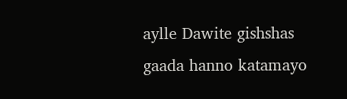aylle Dawite gishshas gaada hanno katamayo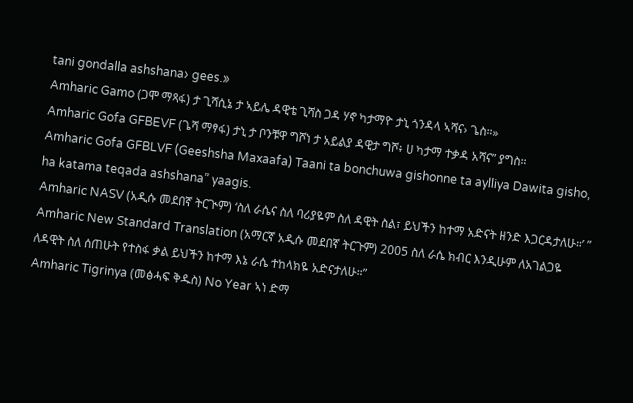tani gondalla ashshana› gees.»
Amharic Gamo (ጋሞ ማጻፋ) ታ ጊሻሲኔ ታ ኣይሌ ዳዊቴ ጊሻስ ጋዳ ሃኖ ካታማዮ ታኒ ጎንዳላ ኣሻና› ጌስ።»
Amharic Gofa GFBEVF (ጌሻ ማፃፋ) ታኒ ታ ቦንቹዋ ግሾነ ታ አይልያ ዳዊታ ግሾ፥ ሀ ካታማ ተቃዳ አሻና” ያግስ።
Amharic Gofa GFBLVF (Geeshsha Maxaafa) Taani ta bonchuwa gishonne ta aylliya Dawita gisho, ha katama teqada ashshana” yaagis.
Amharic NASV (አዲሱ መደበኛ ትርጒም) ‘ስለ ራሴና ስለ ባሪያዬም ስለ ዳዊት ስል፣ ይህችን ከተማ አድናት ዘንድ እጋርዳታለሁ።’ ”
Amharic New Standard Translation (አማርኛ አዲሱ መደበኛ ትርጉም) 2005 ስለ ራሴ ክብር እንዲሁም ለአገልጋዬ ለዳዊት ስለ ሰጠሁት የተስፋ ቃል ይህችን ከተማ እኔ ራሴ ተከላክዬ አድናታለሁ።”
Amharic Tigrinya (መፅሓፍ ቅዱስ) No Year ኣነ ድማ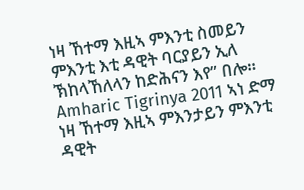ነዛ ኸተማ እዚኣ ምእንቲ ስመይን ምእንቲ እቲ ዳዊት ባርያይን ኢለ ኽከላኸለላን ከድሕናን እየ” በሎ።
Amharic Tigrinya 2011 ኣነ ድማ ነዛ ኸተማ እዚኣ ምእንታይን ምእንቲ ዳዊት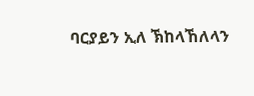ባርያይን ኢለ ኽከላኸለላን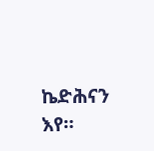ኬድሕናን እየ።